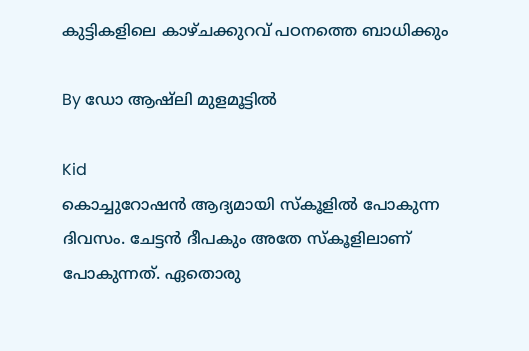കുട്ടികളിലെ കാഴ്ചക്കുറവ് പഠനത്തെ ബാധിക്കും

By ഡോ ആഷ്‌ലി മുളമൂട്ടില്‍

Kid
കൊച്ചുറോഷന്‍ ആദ്യമായി സ്‌കൂളില്‍ പോകുന്ന ദിവസം. ചേട്ടന്‍ ദീപകും അതേ സ്‌കൂളിലാണ് പോകുന്നത്. ഏതൊരു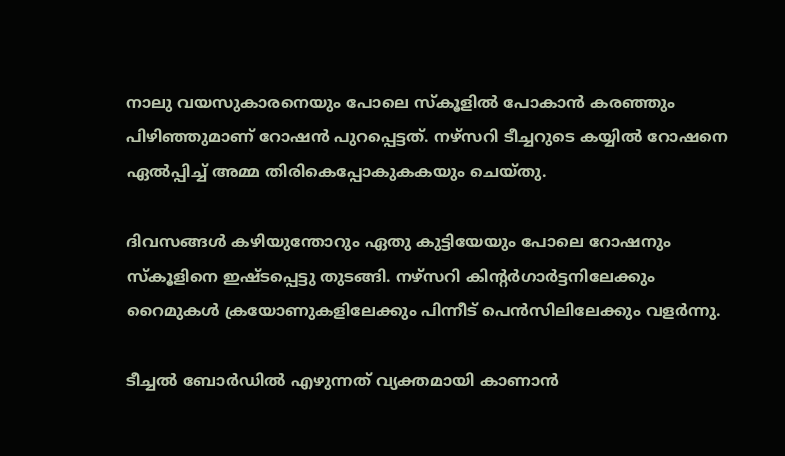നാലു വയസുകാരനെയും പോലെ സ്‌കൂളില്‍ പോകാന്‍ കരഞ്ഞും പിഴിഞ്ഞുമാണ് റോഷന്‍ പുറപ്പെട്ടത്. നഴ്‌സറി ടീച്ചറുടെ കയ്യില്‍ റോഷനെ ഏല്‍പ്പിച്ച് അമ്മ തിരികെപ്പോകുകകയും ചെയ്തു.

ദിവസങ്ങള്‍ കഴിയുന്തോറും ഏതു കുട്ടിയേയും പോലെ റോഷനും സ്‌കൂളിനെ ഇഷ്ടപ്പെട്ടു തുടങ്ങി. നഴ്‌സറി കിന്റര്‍ഗാര്‍ട്ടനിലേക്കും റൈമുകള്‍ ക്രയോണുകളിലേക്കും പിന്നീട് പെന്‍സിലിലേക്കും വളര്‍ന്നു.

ടീച്ചല്‍ ബോര്‍ഡില്‍ എഴുന്നത് വ്യക്തമായി കാണാന്‍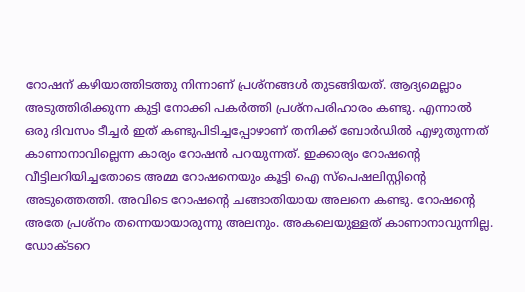റോഷന് കഴിയാത്തിടത്തു നിന്നാണ് പ്രശ്‌നങ്ങള്‍ തുടങ്ങിയത്. ആദ്യമെല്ലാം അടുത്തിരിക്കുന്ന കുട്ടി നോക്കി പകര്‍ത്തി പ്രശ്‌നപരിഹാരം കണ്ടു. എന്നാല്‍ ഒരു ദിവസം ടീച്ചര്‍ ഇത് കണ്ടുപിടിച്ചപ്പോഴാണ് തനിക്ക് ബോര്‍ഡില്‍ എഴുതുന്നത് കാണാനാവില്ലെന്ന കാര്യം റോഷന്‍ പറയുന്നത്. ഇക്കാര്യം റോഷന്റെ വീട്ടിലറിയിച്ചതോടെ അമ്മ റോഷനെയും കൂട്ടി ഐ സ്‌പെഷലിസ്റ്റിന്റെ അടുത്തെത്തി. അവിടെ റോഷന്റെ ചങ്ങാതിയായ അലനെ കണ്ടു. റോഷന്റെ അതേ പ്രശ്‌നം തന്നെയായാരുന്നു അലനും. അകലെയുള്ളത് കാണാനാവുന്നില്ല. ഡോക്ടറെ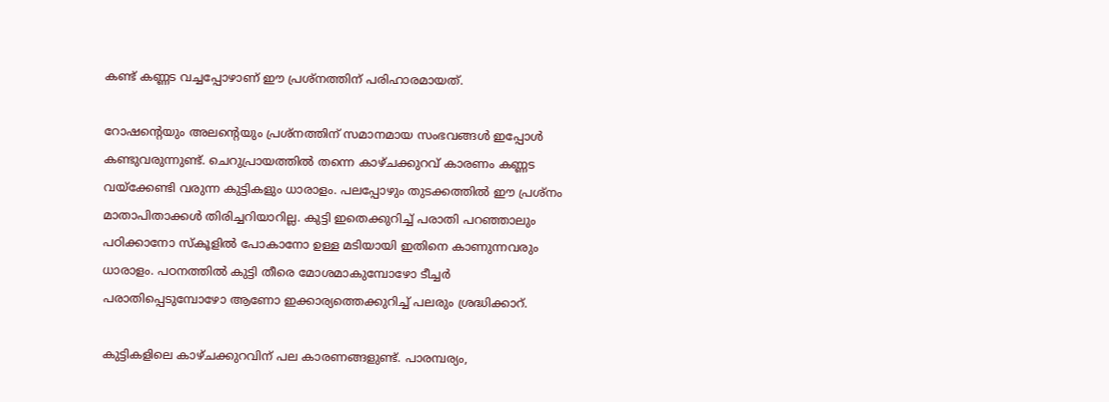കണ്ട് കണ്ണട വച്ചപ്പോഴാണ് ഈ പ്രശ്‌നത്തിന് പരിഹാരമായത്.

റോഷന്റെയും അലന്റെയും പ്രശ്‌നത്തിന് സമാനമായ സംഭവങ്ങള്‍ ഇപ്പോള്‍ കണ്ടുവരുന്നുണ്ട്. ചെറുപ്രായത്തില്‍ തന്നെ കാഴ്ചക്കുറവ് കാരണം കണ്ണട വയ്‌ക്കേണ്ടി വരുന്ന കുട്ടികളും ധാരാളം. പലപ്പോഴും തുടക്കത്തില്‍ ഈ പ്രശ്‌നം മാതാപിതാക്കള്‍ തിരിച്ചറിയാറില്ല. കുട്ടി ഇതെക്കുറിച്ച് പരാതി പറഞ്ഞാലും പഠിക്കാനോ സ്‌കൂളില്‍ പോകാനോ ഉള്ള മടിയായി ഇതിനെ കാണുന്നവരും ധാരാളം. പഠനത്തില്‍ കുട്ടി തീരെ മോശമാകുമ്പോഴോ ടീച്ചര്‍ പരാതിപ്പെടുമ്പോഴോ ആണോ ഇക്കാര്യത്തെക്കുറിച്ച് പലരും ശ്രദ്ധിക്കാറ്.

കുട്ടികളിലെ കാഴ്ചക്കുറവിന് പല കാരണങ്ങളുണ്ട്. പാരമ്പര്യം,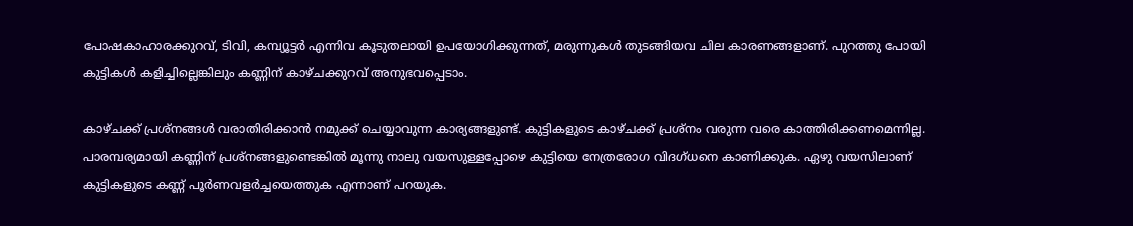പോഷകാഹാരക്കുറവ്, ടിവി, കമ്പ്യൂട്ടര്‍ എന്നിവ കൂടുതലായി ഉപയോഗിക്കുന്നത്, മരുന്നുകള്‍ തുടങ്ങിയവ ചില കാരണങ്ങളാണ്. പുറത്തു പോയി കുട്ടികള്‍ കളിച്ചില്ലെങ്കിലും കണ്ണിന് കാഴ്ചക്കുറവ് അനുഭവപ്പെടാം.

കാഴ്ചക്ക് പ്രശ്‌നങ്ങള്‍ വരാതിരിക്കാന്‍ നമുക്ക് ചെയ്യാവുന്ന കാര്യങ്ങളുണ്ട്. കുട്ടികളുടെ കാഴ്ചക്ക് പ്രശ്‌നം വരുന്ന വരെ കാത്തിരിക്കണമെന്നില്ല. പാരമ്പര്യമായി കണ്ണിന് പ്രശ്‌നങ്ങളുണ്ടെങ്കില്‍ മൂന്നു നാലു വയസുള്ളപ്പോഴെ കുട്ടിയെ നേത്രരോഗ വിദഗ്ധനെ കാണിക്കുക. ഏഴു വയസിലാണ് കുട്ടികളുടെ കണ്ണ് പൂര്‍ണവളര്‍ച്ചയെത്തുക എന്നാണ് പറയുക.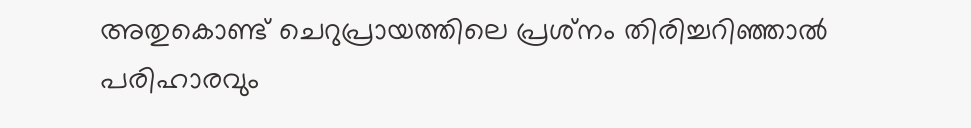അതുകൊണ്ട് ചെറുപ്രായത്തിലെ പ്രശ്‌നം തിരിച്ചറിഞ്ഞാല്‍ പരിഹാരവും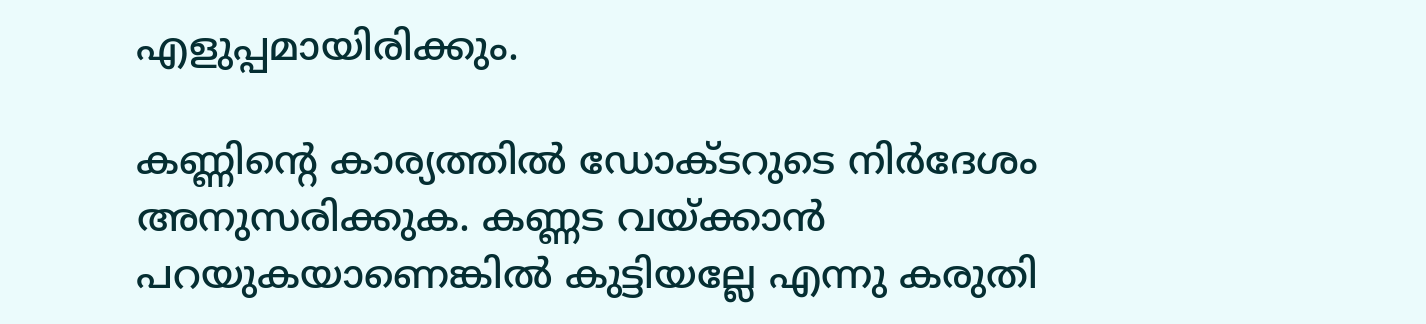എളുപ്പമായിരിക്കും.

കണ്ണിന്റെ കാര്യത്തില്‍ ഡോക്ടറുടെ നിര്‍ദേശം അനുസരിക്കുക. കണ്ണട വയ്ക്കാന്‍ പറയുകയാണെങ്കില്‍ കുട്ടിയല്ലേ എന്നു കരുതി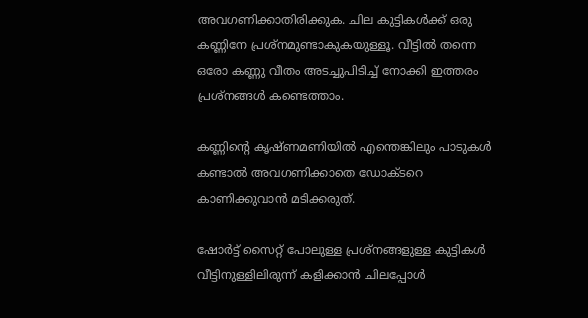അവഗണിക്കാതിരിക്കുക. ചില കുട്ടികള്‍ക്ക് ഒരു കണ്ണിനേ പ്രശ്‌നമുണ്ടാകുകയുള്ളൂ. വീട്ടില്‍ തന്നെ ഒരോ കണ്ണു വീതം അടച്ചുപിടിച്ച് നോക്കി ഇത്തരം പ്രശ്‌നങ്ങള്‍ കണ്ടെത്താം.

കണ്ണിന്റെ കൃഷ്ണമണിയില്‍ എന്തെങ്കിലും പാടുകള്‍ കണ്ടാല്‍ അവഗണിക്കാതെ ഡോക്ടറെ കാണിക്കുവാന്‍ മടിക്കരുത്.

ഷോര്‍ട്ട് സൈറ്റ് പോലുള്ള പ്രശ്‌നങ്ങളുള്ള കുട്ടികള്‍ വീട്ടിനുള്ളിലിരുന്ന് കളിക്കാന്‍ ചിലപ്പോള്‍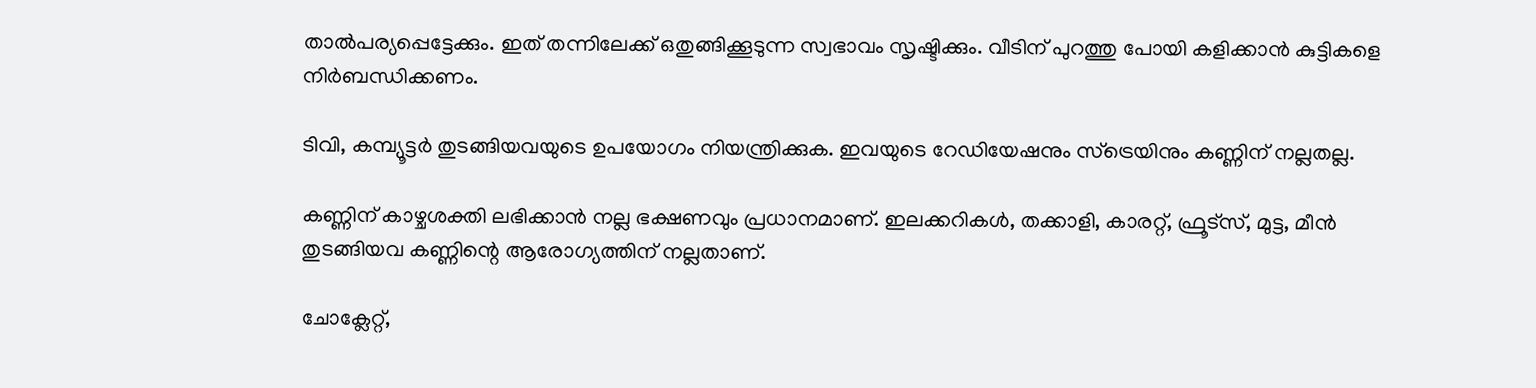താല്‍പര്യപ്പെട്ടേക്കും. ഇത് തന്നിലേക്ക് ഒതുങ്ങിക്കൂടുന്ന സ്വഭാവം സൃഷ്ടിക്കും. വീടിന് പുറത്തു പോയി കളിക്കാന്‍ കുട്ടികളെ നിര്‍ബന്ധിക്കണം.

ടിവി, കമ്പ്യൂട്ടര്‍ തുടങ്ങിയവയുടെ ഉപയോഗം നിയന്ത്രിക്കുക. ഇവയുടെ റേഡിയേഷനും സ്‌ട്രെയിനും കണ്ണിന് നല്ലതല്ല.

കണ്ണിന് കാഴ്ചശക്തി ലഭിക്കാന്‍ നല്ല ഭക്ഷണവും പ്രധാനമാണ്. ഇലക്കറികള്‍, തക്കാളി, കാരറ്റ്, ഫ്രൂട്‌സ്, മുട്ട, മീന്‍ തുടങ്ങിയവ കണ്ണിന്റെ ആരോഗ്യത്തിന് നല്ലതാണ്.

ചോക്ലേറ്റ്,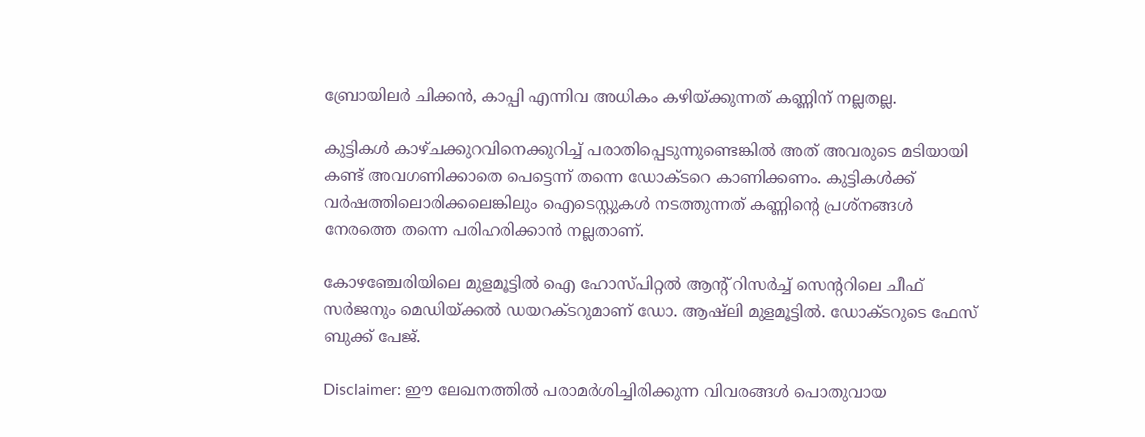ബ്രോയിലര്‍ ചിക്കന്‍, കാപ്പി എന്നിവ അധികം കഴിയ്ക്കുന്നത് കണ്ണിന് നല്ലതല്ല.

കുട്ടികള്‍ കാഴ്ചക്കുറവിനെക്കുറിച്ച് പരാതിപ്പെടുന്നുണ്ടെങ്കില്‍ അത് അവരുടെ മടിയായി കണ്ട് അവഗണിക്കാതെ പെട്ടെന്ന് തന്നെ ഡോക്ടറെ കാണിക്കണം. കുട്ടികള്‍ക്ക് വര്‍ഷത്തിലൊരിക്കലെങ്കിലും ഐടെസ്റ്റുകള്‍ നടത്തുന്നത് കണ്ണിന്റെ പ്രശ്‌നങ്ങള്‍ നേരത്തെ തന്നെ പരിഹരിക്കാന്‍ നല്ലതാണ്.

കോഴഞ്ചേരിയിലെ മുളമൂട്ടില്‍ ഐ ഹോസ്പിറ്റല്‍ ആന്റ് റിസര്‍ച്ച് സെന്ററിലെ ചീഫ് സര്‍ജനും മെഡിയ്ക്കല്‍ ഡയറക്ടറുമാണ് ഡോ. ആഷ്‌ലി മുളമൂട്ടില്‍. ഡോക്ടറുടെ ഫേസ് ബുക്ക് പേജ്.

Disclaimer: ഈ ലേഖനത്തില്‍ പരാമര്‍ശിച്ചിരിക്കുന്ന വിവരങ്ങള്‍ പൊതുവായ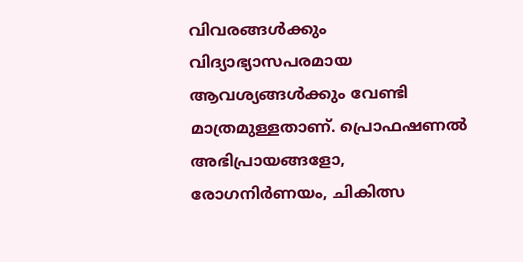വിവരങ്ങള്‍ക്കും വിദ്യാഭ്യാസപരമായ ആവശ്യങ്ങള്‍ക്കും വേണ്ടി മാത്രമുള്ളതാണ്. പ്രൊഫഷണല്‍ അഭിപ്രായങ്ങളോ, രോഗനിര്‍ണയം, ചികിത്സ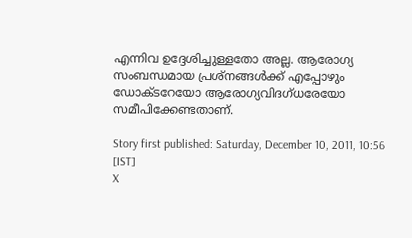എന്നിവ ഉദ്ദേശിച്ചുള്ളതോ അല്ല. ആരോഗ്യ സംബന്ധമായ പ്രശ്‌നങ്ങള്‍ക്ക് എപ്പോഴും ഡോക്ടറേയോ ആരോഗ്യവിദഗ്ധരേയോ സമീപിക്കേണ്ടതാണ്.

Story first published: Saturday, December 10, 2011, 10:56 [IST]
X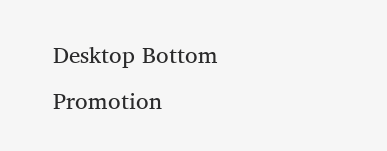Desktop Bottom Promotion